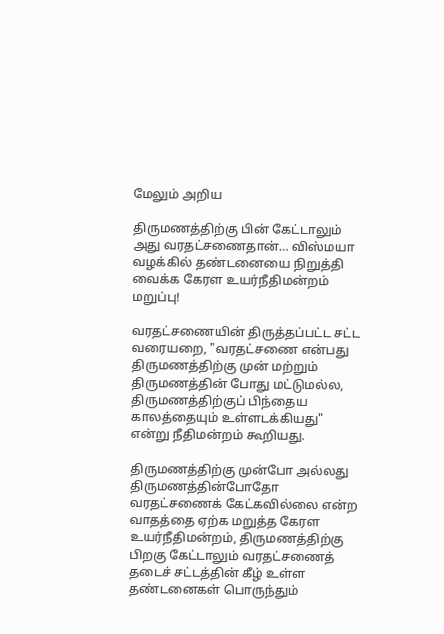மேலும் அறிய

திருமணத்திற்கு பின் கேட்டாலும் அது வரதட்சணைதான்… விஸ்மயா வழக்கில் தண்டனையை நிறுத்தி வைக்க கேரள உயர்நீதிமன்றம் மறுப்பு!

வரதட்சணையின் திருத்தப்பட்ட சட்ட வரையறை, "வரதட்சணை என்பது திருமணத்திற்கு முன் மற்றும் திருமணத்தின் போது மட்டுமல்ல, திருமணத்திற்குப் பிந்தைய காலத்தையும் உள்ளடக்கியது" என்று நீதிமன்றம் கூறியது.

திருமணத்திற்கு முன்போ அல்லது திருமணத்தின்போதோ வரதட்சணைக் கேட்கவில்லை என்ற வாதத்தை ஏற்க மறுத்த கேரள உயர்நீதிமன்றம், திருமணத்திற்கு பிறகு கேட்டாலும் வரதட்சணைத் தடைச் சட்டத்தின் கீழ் உள்ள தண்டனைகள் பொருந்தும்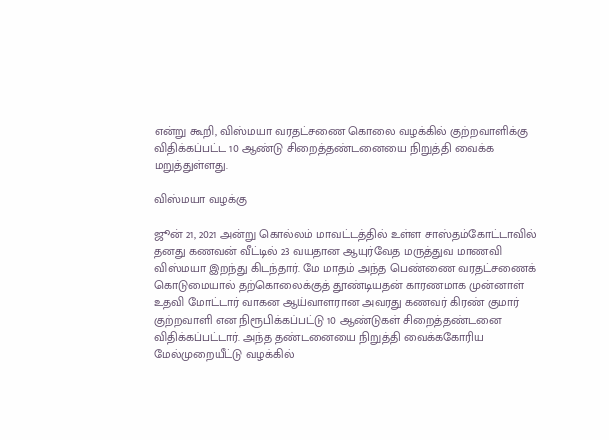என்று கூறி, விஸ்மயா வரதட்சணை கொலை வழக்கில் குற்றவாளிக்கு விதிக்கப்பட்ட 10 ஆண்டு சிறைத்தண்டனையை நிறுத்தி வைக்க மறுத்துள்ளது.

விஸ்மயா வழக்கு

ஜூன் 21, 2021 அன்று கொல்லம் மாவட்டத்தில் உள்ள சாஸ்தம்கோட்டாவில் தனது கணவன் வீட்டில் 23 வயதான ஆயுர்வேத மருத்துவ மாணவி விஸ்மயா இறந்து கிடந்தார். மே மாதம் அந்த பெண்ணை வரதட்சணைக் கொடுமையால் தற்கொலைக்குத் தூண்டியதன் காரணமாக முன்னாள் உதவி மோட்டார் வாகன ஆய்வாளரான அவரது கணவர் கிரண் குமார் குற்றவாளி என நிரூபிக்கப்பட்டு 10 ஆண்டுகள் சிறைத்தண்டனை விதிக்கப்பட்டார். அந்த தண்டனையை நிறுத்தி வைக்ககோரிய மேல்முறையீட்டு வழக்கில்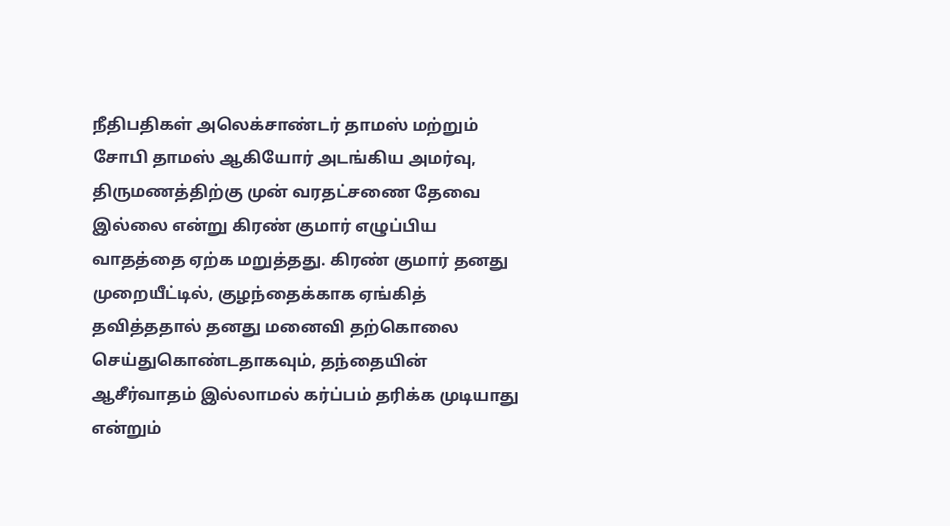நீதிபதிகள் அலெக்சாண்டர் தாமஸ் மற்றும் சோபி தாமஸ் ஆகியோர் அடங்கிய அமர்வு, திருமணத்திற்கு முன் வரதட்சணை தேவை இல்லை என்று கிரண் குமார் எழுப்பிய வாதத்தை ஏற்க மறுத்தது. கிரண் குமார் தனது முறையீட்டில், குழந்தைக்காக ஏங்கித் தவித்ததால் தனது மனைவி தற்கொலை செய்துகொண்டதாகவும், தந்தையின் ஆசீர்வாதம் இல்லாமல் கர்ப்பம் தரிக்க முடியாது என்றும்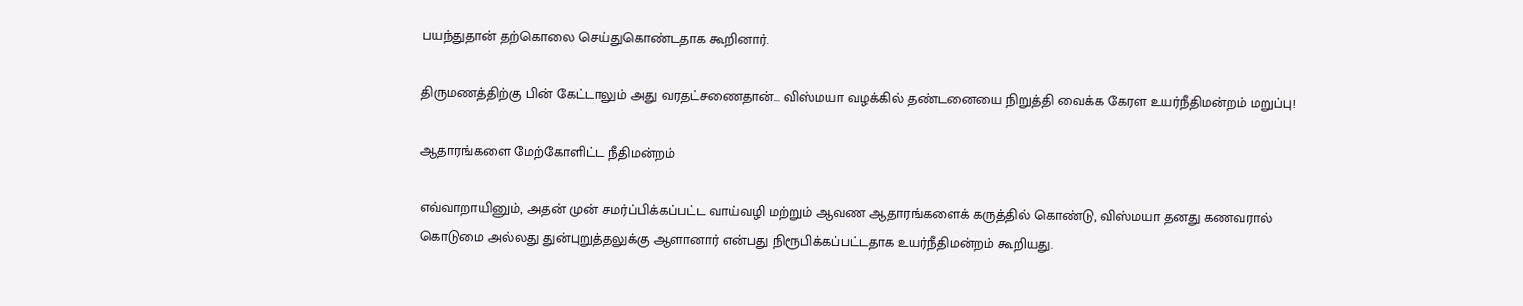பயந்துதான் தற்கொலை செய்துகொண்டதாக கூறினார்.

திருமணத்திற்கு பின் கேட்டாலும் அது வரதட்சணைதான்… விஸ்மயா வழக்கில் தண்டனையை நிறுத்தி வைக்க கேரள உயர்நீதிமன்றம் மறுப்பு!

ஆதாரங்களை மேற்கோளிட்ட நீதிமன்றம்

எவ்வாறாயினும், அதன் முன் சமர்ப்பிக்கப்பட்ட வாய்வழி மற்றும் ஆவண ஆதாரங்களைக் கருத்தில் கொண்டு, விஸ்மயா தனது கணவரால் கொடுமை அல்லது துன்புறுத்தலுக்கு ஆளானார் என்பது நிரூபிக்கப்பட்டதாக உயர்நீதிமன்றம் கூறியது.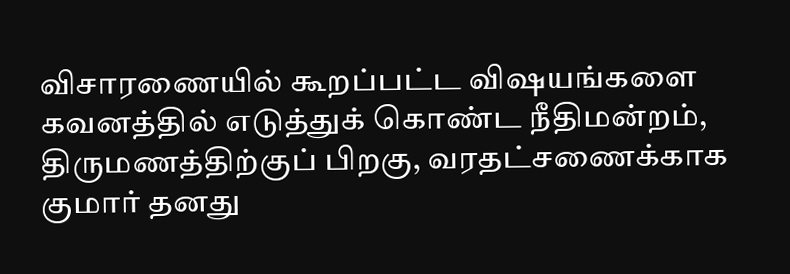விசாரணையில் கூறப்பட்ட விஷயங்களை கவனத்தில் எடுத்துக் கொண்ட நீதிமன்றம், திருமணத்திற்குப் பிறகு, வரதட்சணைக்காக குமார் தனது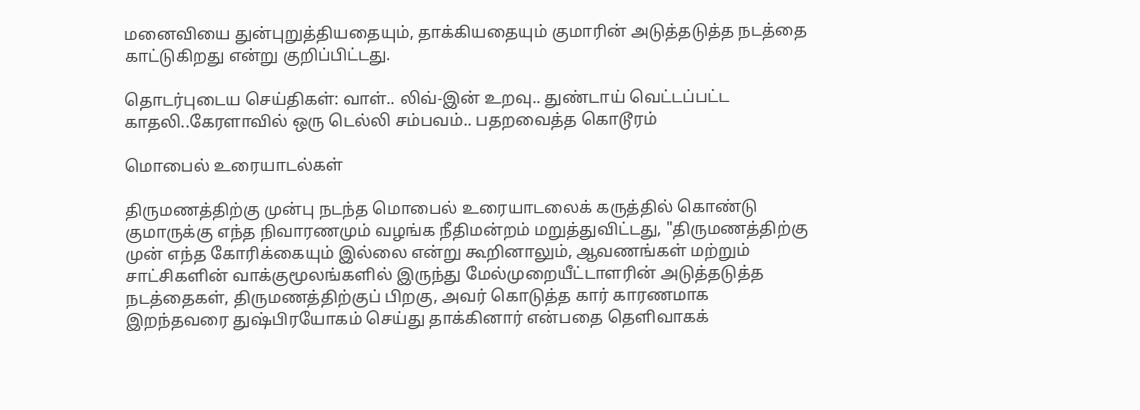மனைவியை துன்புறுத்தியதையும், தாக்கியதையும் குமாரின் அடுத்தடுத்த நடத்தை காட்டுகிறது என்று குறிப்பிட்டது.

தொடர்புடைய செய்திகள்: வாள்.. லிவ்-இன் உறவு.. துண்டாய் வெட்டப்பட்ட காதலி..கேரளாவில் ஒரு டெல்லி சம்பவம்.. பதறவைத்த கொடூரம்

மொபைல் உரையாடல்கள்

திருமணத்திற்கு முன்பு நடந்த மொபைல் உரையாடலைக் கருத்தில் கொண்டு குமாருக்கு எந்த நிவாரணமும் வழங்க நீதிமன்றம் மறுத்துவிட்டது, "திருமணத்திற்கு முன் எந்த கோரிக்கையும் இல்லை என்று கூறினாலும், ஆவணங்கள் மற்றும் சாட்சிகளின் வாக்குமூலங்களில் இருந்து மேல்முறையீட்டாளரின் அடுத்தடுத்த நடத்தைகள், திருமணத்திற்குப் பிறகு, அவர் கொடுத்த கார் காரணமாக இறந்தவரை துஷ்பிரயோகம் செய்து தாக்கினார் என்பதை தெளிவாகக்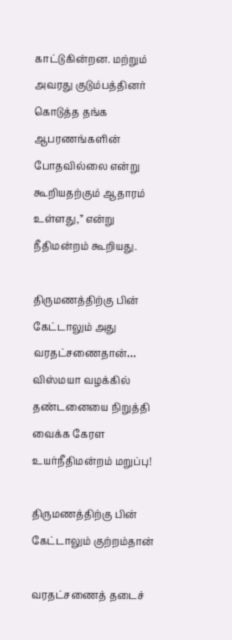காட்டுகின்றன. மற்றும் அவரது குடும்பத்தினர் கொடுத்த தங்க ஆபரணங்களின் போதவில்லை என்று கூறியதற்கும் ஆதாரம் உள்ளது,” என்று நீதிமன்றம் கூறியது.

திருமணத்திற்கு பின் கேட்டாலும் அது வரதட்சணைதான்… விஸ்மயா வழக்கில் தண்டனையை நிறுத்தி வைக்க கேரள உயர்நீதிமன்றம் மறுப்பு!

திருமணத்திற்கு பின் கேட்டாலும் குற்றம்தான்

வரதட்சணைத் தடைச்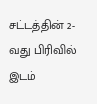சட்டத்தின் 2-வது பிரிவில் இடம்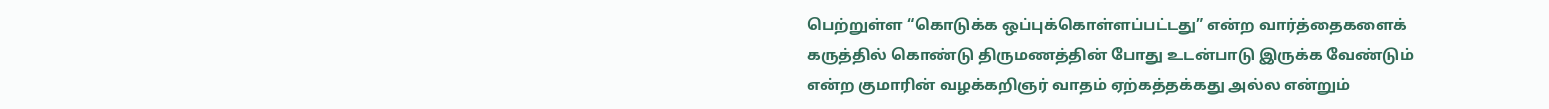பெற்றுள்ள “கொடுக்க ஒப்புக்கொள்ளப்பட்டது” என்ற வார்த்தைகளைக் கருத்தில் கொண்டு திருமணத்தின் போது உடன்பாடு இருக்க வேண்டும் என்ற குமாரின் வழக்கறிஞர் வாதம் ஏற்கத்தக்கது அல்ல என்றும்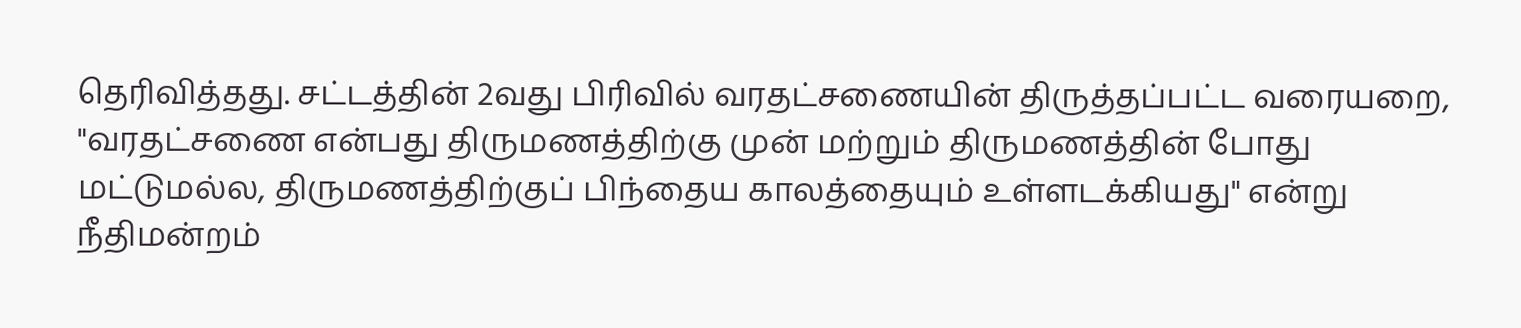தெரிவித்தது. சட்டத்தின் 2வது பிரிவில் வரதட்சணையின் திருத்தப்பட்ட வரையறை, "வரதட்சணை என்பது திருமணத்திற்கு முன் மற்றும் திருமணத்தின் போது மட்டுமல்ல, திருமணத்திற்குப் பிந்தைய காலத்தையும் உள்ளடக்கியது" என்று நீதிமன்றம்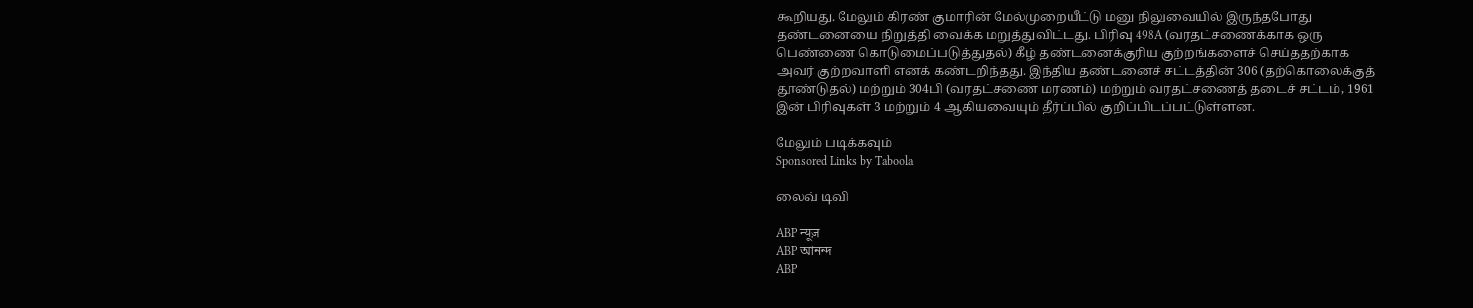கூறியது. மேலும் கிரண் குமாரின் மேல்முறையீட்டு மனு நிலுவையில் இருந்தபோது தண்டனையை நிறுத்தி வைக்க மறுத்துவிட்டது. பிரிவு 498A (வரதட்சணைக்காக ஒரு பெண்ணை கொடுமைப்படுத்துதல்) கீழ் தண்டனைக்குரிய குற்றங்களைச் செய்ததற்காக அவர் குற்றவாளி எனக் கண்டறிந்தது. இந்திய தண்டனைச் சட்டத்தின் 306 (தற்கொலைக்குத் தூண்டுதல்) மற்றும் 304பி (வரதட்சணை மரணம்) மற்றும் வரதட்சணைத் தடைச் சட்டம், 1961 இன் பிரிவுகள் 3 மற்றும் 4 ஆகியவையும் தீர்ப்பில் குறிப்பிடப்பட்டுள்ளன.

மேலும் படிக்கவும்
Sponsored Links by Taboola

லைவ் டிவி

ABP न्यूज़
ABP আনন্দ
ABP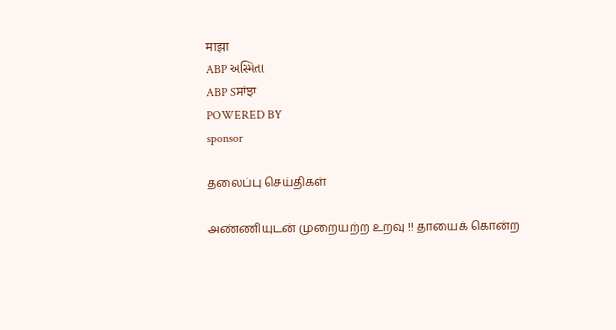माझा
ABP અસ્મિતા
ABP Sਸਾਂਝਾ
POWERED BY
sponsor

தலைப்பு செய்திகள்

அண்ணியுடன் முறையற்ற உறவு !! தாயைக் கொன்ற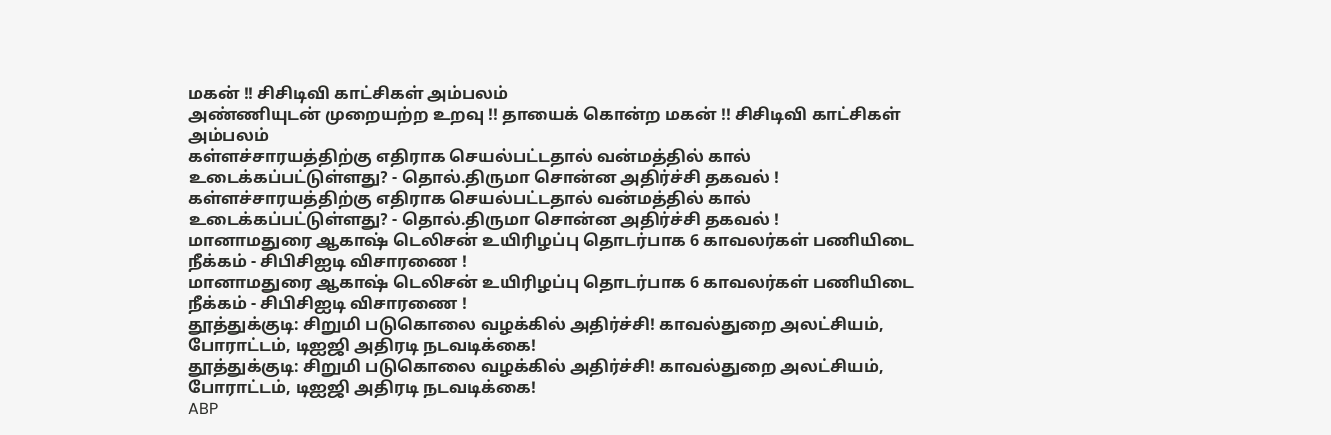மகன் !! சிசிடிவி காட்சிகள் அம்பலம்
அண்ணியுடன் முறையற்ற உறவு !! தாயைக் கொன்ற மகன் !! சிசிடிவி காட்சிகள் அம்பலம்
கள்ளச்சாரயத்திற்கு எதிராக செயல்பட்டதால் வன்மத்தில் கால் உடைக்கப்பட்டுள்ளது? - தொல்.திருமா சொன்ன அதிர்ச்சி தகவல் !
கள்ளச்சாரயத்திற்கு எதிராக செயல்பட்டதால் வன்மத்தில் கால் உடைக்கப்பட்டுள்ளது? - தொல்.திருமா சொன்ன அதிர்ச்சி தகவல் !
மானாமதுரை ஆகாஷ் டெலிசன் உயிரிழப்பு தொடர்பாக 6 காவலர்கள் பணியிடை நீக்கம் - சிபிசிஐடி விசாரணை !
மானாமதுரை ஆகாஷ் டெலிசன் உயிரிழப்பு தொடர்பாக 6 காவலர்கள் பணியிடை நீக்கம் - சிபிசிஐடி விசாரணை !
தூத்துக்குடி: சிறுமி படுகொலை வழக்கில் அதிர்ச்சி! காவல்துறை அலட்சியம், போராட்டம், டிஐஜி அதிரடி நடவடிக்கை!
தூத்துக்குடி: சிறுமி படுகொலை வழக்கில் அதிர்ச்சி! காவல்துறை அலட்சியம், போராட்டம், டிஐஜி அதிரடி நடவடிக்கை!
ABP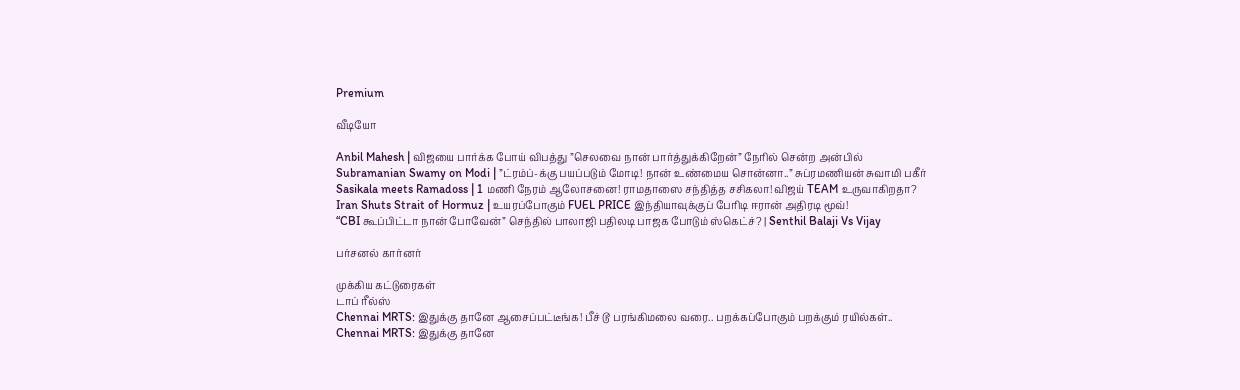Premium

வீடியோ

Anbil Mahesh | விஜயை பார்க்க போய் விபத்து ”செலவை நான் பார்த்துக்கிறேன்” நேரில் சென்ற அன்பில்
Subramanian Swamy on Modi | ”ட்ரம்ப்-க்கு பயப்படும் மோடி! நான் உண்மைய சொன்னா..” சுப்ரமணியன் சுவாமி பகீர்
Sasikala meets Ramadoss | 1 மணி நேரம் ஆலோசனை! ராமதாஸை சந்தித்த சசிகலா! விஜய் TEAM உருவாகிறதா?
Iran Shuts Strait of Hormuz | உயரப்போகும் FUEL PRICE இந்தியாவுக்குப் பேரிடி ஈரான் அதிரடி மூவ்!
“CBI கூப்பிட்டா நான் போவேன்” செந்தில் பாலாஜி பதிலடி பாஜக போடும் ஸ்கெட்ச்? | Senthil Balaji Vs Vijay

பர்சனல் கார்னர்

முக்கிய கட்டுரைகள்
டாப் ரீல்ஸ்
Chennai MRTS: இதுக்கு தானே ஆசைப்பட்டீங்க! பீச் டூ பரங்கிமலை வரை.. பறக்கப்போகும் பறக்கும் ரயில்கள்..
Chennai MRTS: இதுக்கு தானே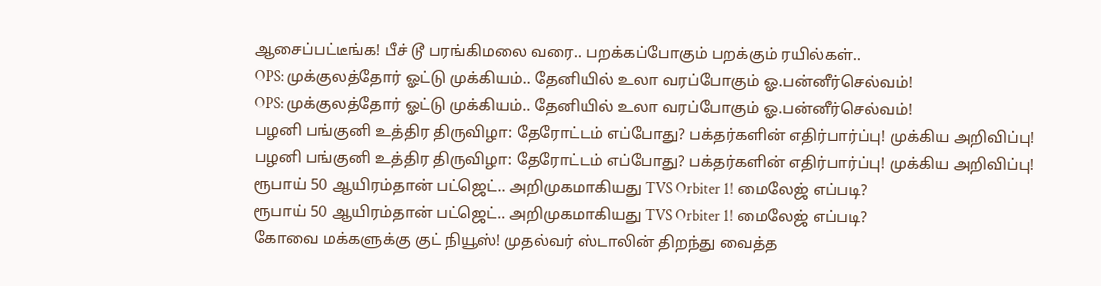ஆசைப்பட்டீங்க! பீச் டூ பரங்கிமலை வரை.. பறக்கப்போகும் பறக்கும் ரயில்கள்..
OPS: முக்குலத்தோர் ஓட்டு முக்கியம்.. தேனியில் உலா வரப்போகும் ஓ.பன்னீர்செல்வம்!
OPS: முக்குலத்தோர் ஓட்டு முக்கியம்.. தேனியில் உலா வரப்போகும் ஓ.பன்னீர்செல்வம்!
பழனி பங்குனி உத்திர திருவிழா: தேரோட்டம் எப்போது? பக்தர்களின் எதிர்பார்ப்பு! முக்கிய அறிவிப்பு!
பழனி பங்குனி உத்திர திருவிழா: தேரோட்டம் எப்போது? பக்தர்களின் எதிர்பார்ப்பு! முக்கிய அறிவிப்பு!
ரூபாய் 50 ஆயிரம்தான் பட்ஜெட்.. அறிமுகமாகியது TVS Orbiter 1! மைலேஜ் எப்படி?
ரூபாய் 50 ஆயிரம்தான் பட்ஜெட்.. அறிமுகமாகியது TVS Orbiter 1! மைலேஜ் எப்படி?
கோவை மக்களுக்கு குட் நியூஸ்! முதல்வர் ஸ்டாலின் திறந்து வைத்த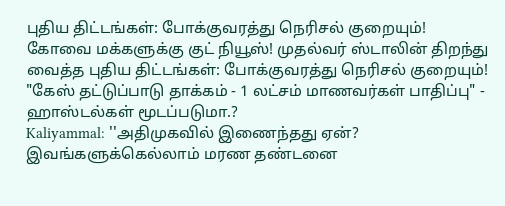புதிய திட்டங்கள்: போக்குவரத்து நெரிசல் குறையும்!
கோவை மக்களுக்கு குட் நியூஸ்! முதல்வர் ஸ்டாலின் திறந்து வைத்த புதிய திட்டங்கள்: போக்குவரத்து நெரிசல் குறையும்!
"கேஸ் தட்டுப்பாடு தாக்கம் - 1 லட்சம் மாணவர்கள் பாதிப்பு" - ஹாஸ்டல்கள் மூடப்படுமா.?
Kaliyammal: ''அதிமுகவில் இணைந்தது ஏன்? இவங்களுக்கெல்லாம் மரண தண்டனை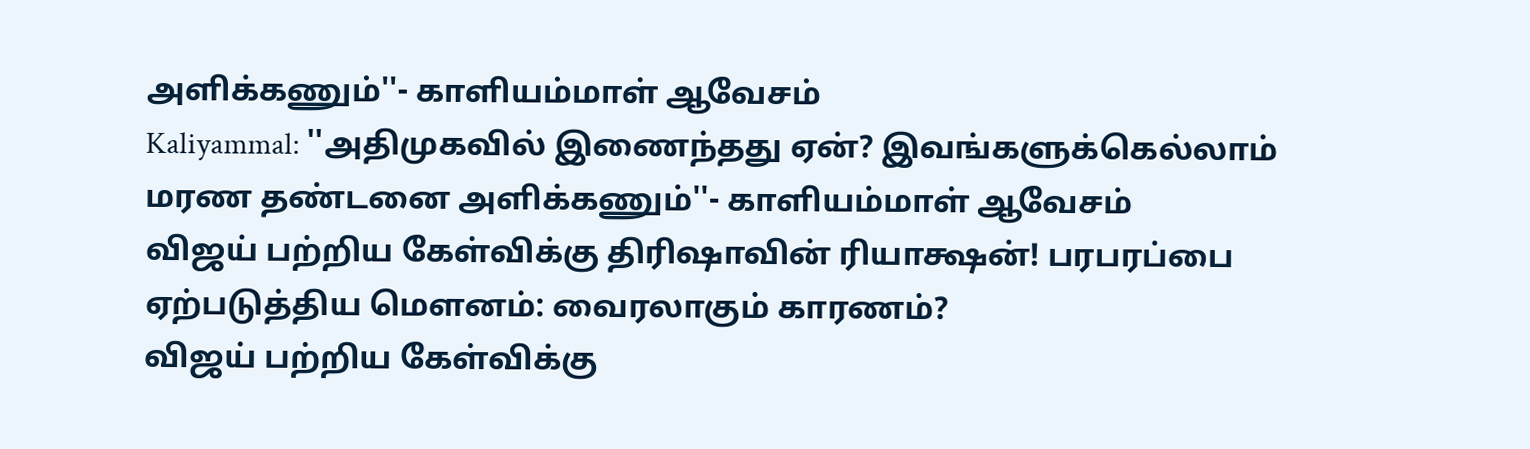அளிக்கணும்''- காளியம்மாள் ஆவேசம்
Kaliyammal: ''அதிமுகவில் இணைந்தது ஏன்? இவங்களுக்கெல்லாம் மரண தண்டனை அளிக்கணும்''- காளியம்மாள் ஆவேசம்
விஜய் பற்றிய கேள்விக்கு திரிஷாவின் ரியாக்ஷன்! பரபரப்பை ஏற்படுத்திய மௌனம்: வைரலாகும் காரணம்?
விஜய் பற்றிய கேள்விக்கு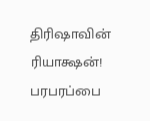திரிஷாவின் ரியாக்ஷன்! பரபரப்பை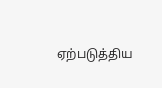ஏற்படுத்திய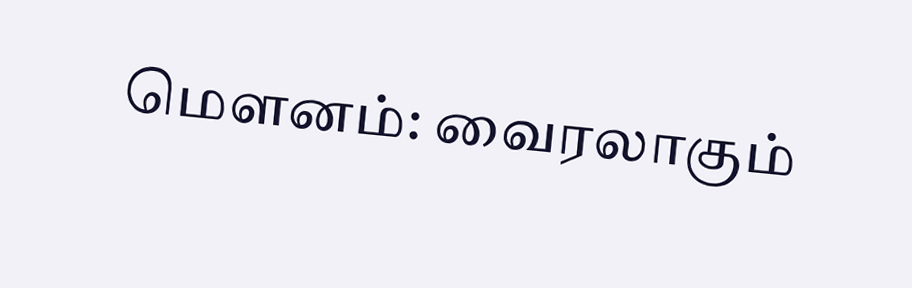மௌனம்: வைரலாகும்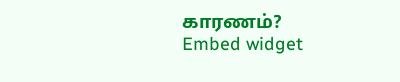காரணம்?
Embed widget